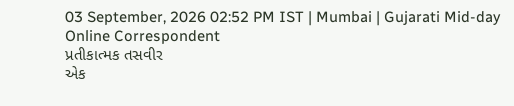03 September, 2026 02:52 PM IST | Mumbai | Gujarati Mid-day Online Correspondent
પ્રતીકાત્મક તસવીર
એક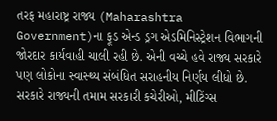તરફ મહારાષ્ટ્ર રાજ્ય (Maharashtra Government)ના ફૂડ એન્ડ ડ્રગ એડમિનિસ્ટ્રેશન વિભાગની જોરદાર કાર્યવાહી ચાલી રહી છે. એની વચ્ચે હવે રાજ્ય સરકારે પણ લોકોના સ્વાસ્થ્ય સંબંધિત સરાહનીય નિર્ણય લીધો છે. સરકારે રાજ્યની તમામ સરકારી કચેરીઓ, મીટિંગ્સ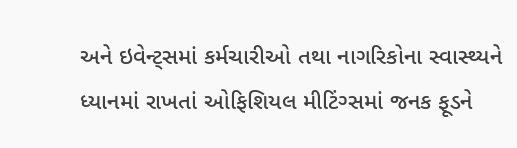અને ઇવેન્ટ્સમાં કર્મચારીઓ તથા નાગરિકોના સ્વાસ્થ્યને ધ્યાનમાં રાખતાં ઓફિશિયલ મીટિંગ્સમાં જનક ફૂડને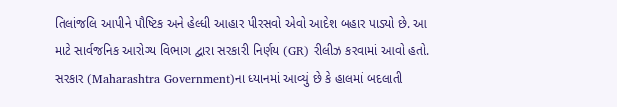તિલાંજલિ આપીને પૌષ્ટિક અને હેલ્ધી આહાર પીરસવો એવો આદેશ બહાર પાડ્યો છે. આ માટે સાર્વજનિક આરોગ્ય વિભાગ દ્વારા સરકારી નિર્ણય (GR) રીલીઝ કરવામાં આવો હતો.
સરકાર (Maharashtra Government)ના ધ્યાનમાં આવ્યું છે કે હાલમાં બદલાતી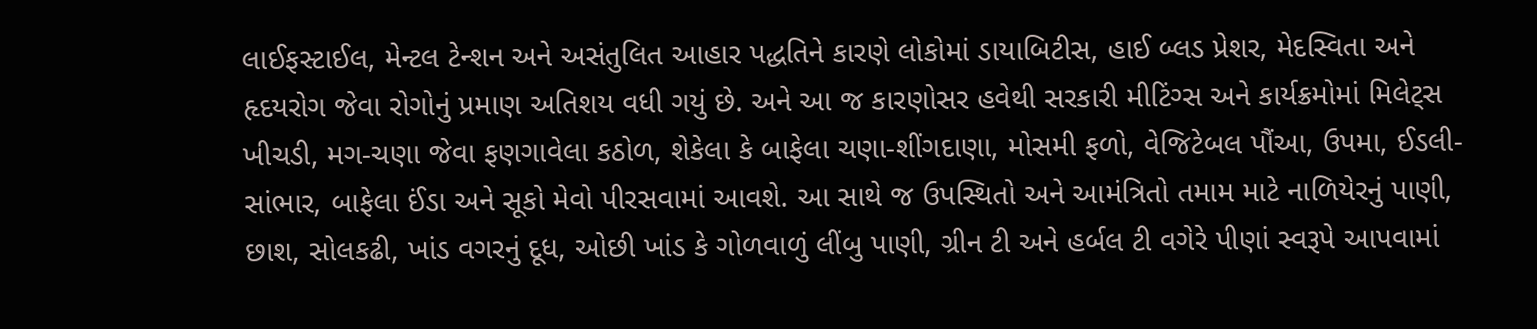લાઈફસ્ટાઈલ, મેન્ટલ ટેન્શન અને અસંતુલિત આહાર પદ્ધતિને કારણે લોકોમાં ડાયાબિટીસ, હાઈ બ્લડ પ્રેશર, મેદસ્વિતા અને હૃદયરોગ જેવા રોગોનું પ્રમાણ અતિશય વધી ગયું છે. અને આ જ કારણોસર હવેથી સરકારી મીટિંગ્સ અને કાર્યક્રમોમાં મિલેટ્સ ખીચડી, મગ-ચણા જેવા ફણગાવેલા કઠોળ, શેકેલા કે બાફેલા ચણા-શીંગદાણા, મોસમી ફળો, વેજિટેબલ પૌંઆ, ઉપમા, ઈડલી-સાંભાર, બાફેલા ઈંડા અને સૂકો મેવો પીરસવામાં આવશે. આ સાથે જ ઉપસ્થિતો અને આમંત્રિતો તમામ માટે નાળિયેરનું પાણી, છાશ, સોલકઢી, ખાંડ વગરનું દૂધ, ઓછી ખાંડ કે ગોળવાળું લીંબુ પાણી, ગ્રીન ટી અને હર્બલ ટી વગેરે પીણાં સ્વરૂપે આપવામાં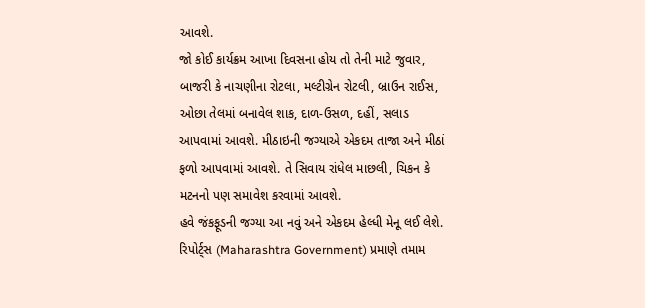આવશે.
જો કોઈ કાર્યક્રમ આખા દિવસના હોય તો તેની માટે જુવાર, બાજરી કે નાચણીના રોટલા, મલ્ટીગ્રેન રોટલી, બ્રાઉન રાઈસ, ઓછા તેલમાં બનાવેલ શાક, દાળ-ઉસળ, દહીં, સલાડ આપવામાં આવશે. મીઠાઇની જગ્યાએ એકદમ તાજા અને મીઠાં ફળો આપવામાં આવશે. તે સિવાય રાંધેલ માછલી, ચિકન કે મટનનો પણ સમાવેશ કરવામાં આવશે.
હવે જંકફૂડની જગ્યા આ નવું અને એકદમ હેલ્ધી મેનૂ લઈ લેશે. રિપોર્ટ્સ (Maharashtra Government) પ્રમાણે તમામ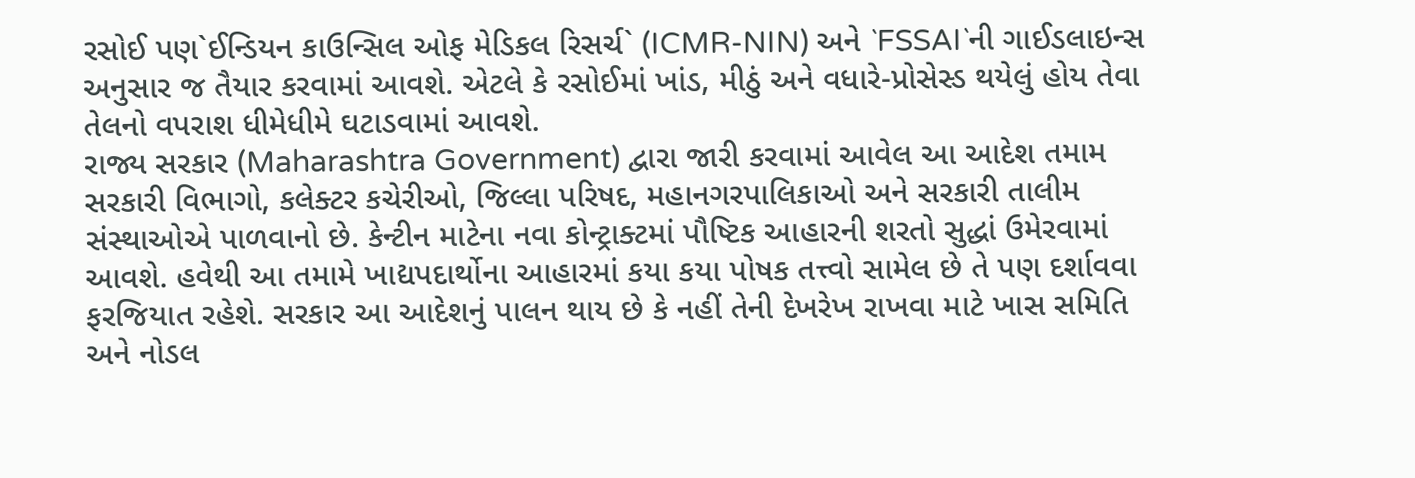રસોઈ પણ`ઈન્ડિયન કાઉન્સિલ ઓફ મેડિકલ રિસર્ચ` (ICMR-NIN) અને `FSSAI`ની ગાઈડલાઇન્સ અનુસાર જ તૈયાર કરવામાં આવશે. એટલે કે રસોઈમાં ખાંડ, મીઠું અને વધારે-પ્રોસેસ્ડ થયેલું હોય તેવા તેલનો વપરાશ ધીમેધીમે ઘટાડવામાં આવશે.
રાજ્ય સરકાર (Maharashtra Government) દ્વારા જારી કરવામાં આવેલ આ આદેશ તમામ સરકારી વિભાગો, કલેક્ટર કચેરીઓ, જિલ્લા પરિષદ, મહાનગરપાલિકાઓ અને સરકારી તાલીમ સંસ્થાઓએ પાળવાનો છે. કેન્ટીન માટેના નવા કોન્ટ્રાક્ટમાં પૌષ્ટિક આહારની શરતો સુદ્ધાં ઉમેરવામાં આવશે. હવેથી આ તમામે ખાદ્યપદાર્થોના આહારમાં કયા કયા પોષક તત્ત્વો સામેલ છે તે પણ દર્શાવવા ફરજિયાત રહેશે. સરકાર આ આદેશનું પાલન થાય છે કે નહીં તેની દેખરેખ રાખવા માટે ખાસ સમિતિ અને નોડલ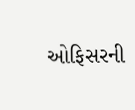ઓફિસરની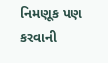નિમણૂક પણ કરવાની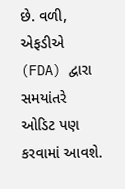છે. વળી, એફડીએ (FDA) દ્વારા સમયાંતરે ઓડિટ પણ કરવામાં આવશે.